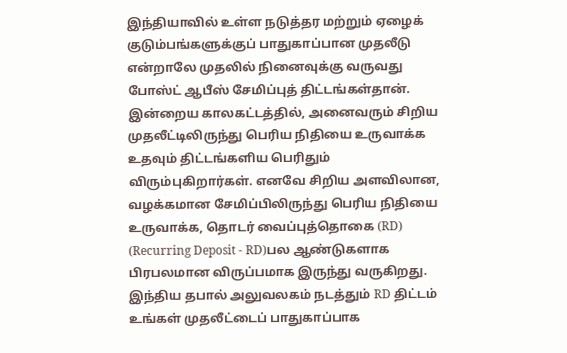இந்தியாவில் உள்ள நடுத்தர மற்றும் ஏழைக் குடும்பங்களுக்குப் பாதுகாப்பான முதலீடு என்றாலே முதலில் நினைவுக்கு வருவது போஸ்ட் ஆபீஸ் சேமிப்புத் திட்டங்கள்தான். இன்றைய காலகட்டத்தில், அனைவரும் சிறிய முதலீட்டிலிருந்து பெரிய நிதியை உருவாக்க உதவும் திட்டங்களிய பெரிதும் விரும்புகிறார்கள். எனவே சிறிய அளவிலான, வழக்கமான சேமிப்பிலிருந்து பெரிய நிதியை உருவாக்க, தொடர் வைப்புத்தொகை (RD) (Recurring Deposit - RD)பல ஆண்டுகளாக பிரபலமான விருப்பமாக இருந்து வருகிறது. இந்திய தபால் அலுவலகம் நடத்தும் RD திட்டம் உங்கள் முதலீட்டைப் பாதுகாப்பாக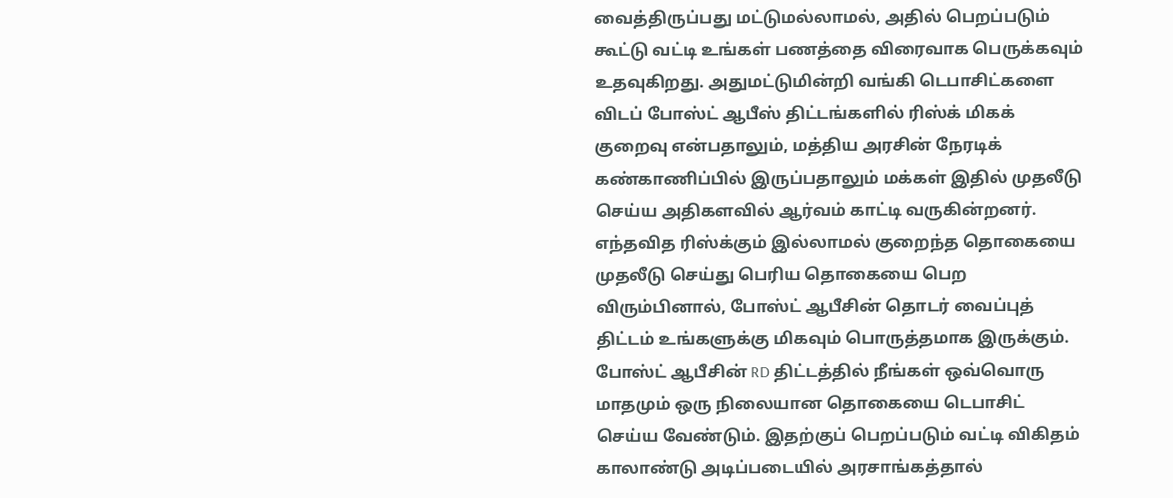வைத்திருப்பது மட்டுமல்லாமல், அதில் பெறப்படும் கூட்டு வட்டி உங்கள் பணத்தை விரைவாக பெருக்கவும் உதவுகிறது. அதுமட்டுமின்றி வங்கி டெபாசிட்களை விடப் போஸ்ட் ஆபீஸ் திட்டங்களில் ரிஸ்க் மிகக் குறைவு என்பதாலும், மத்திய அரசின் நேரடிக் கண்காணிப்பில் இருப்பதாலும் மக்கள் இதில் முதலீடு செய்ய அதிகளவில் ஆர்வம் காட்டி வருகின்றனர்.
எந்தவித ரிஸ்க்கும் இல்லாமல் குறைந்த தொகையை முதலீடு செய்து பெரிய தொகையை பெற விரும்பினால், போஸ்ட் ஆபீசின் தொடர் வைப்புத் திட்டம் உங்களுக்கு மிகவும் பொருத்தமாக இருக்கும்.
போஸ்ட் ஆபீசின் RD திட்டத்தில் நீங்கள் ஒவ்வொரு மாதமும் ஒரு நிலையான தொகையை டெபாசிட் செய்ய வேண்டும். இதற்குப் பெறப்படும் வட்டி விகிதம் காலாண்டு அடிப்படையில் அரசாங்கத்தால்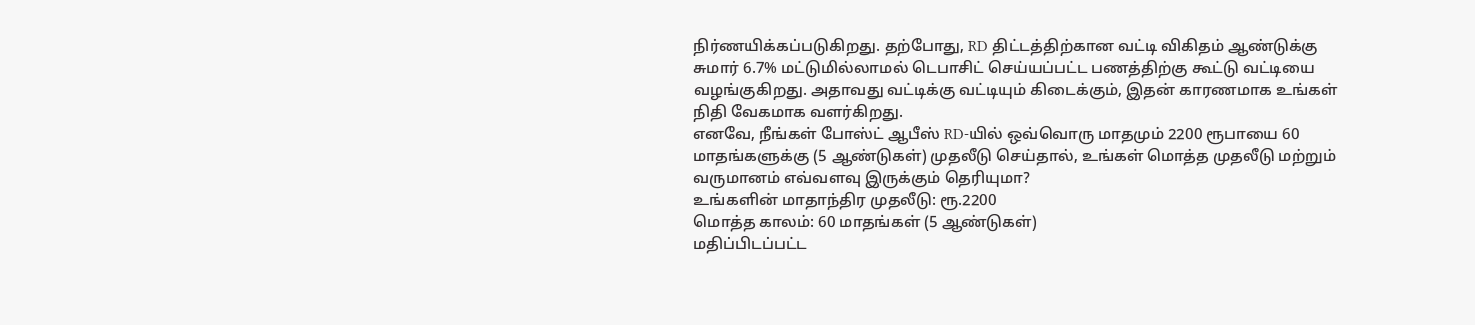நிர்ணயிக்கப்படுகிறது. தற்போது, RD திட்டத்திற்கான வட்டி விகிதம் ஆண்டுக்கு சுமார் 6.7% மட்டுமில்லாமல் டெபாசிட் செய்யப்பட்ட பணத்திற்கு கூட்டு வட்டியை வழங்குகிறது. அதாவது வட்டிக்கு வட்டியும் கிடைக்கும், இதன் காரணமாக உங்கள் நிதி வேகமாக வளர்கிறது.
எனவே, நீங்கள் போஸ்ட் ஆபீஸ் RD-யில் ஒவ்வொரு மாதமும் 2200 ரூபாயை 60 மாதங்களுக்கு (5 ஆண்டுகள்) முதலீடு செய்தால், உங்கள் மொத்த முதலீடு மற்றும் வருமானம் எவ்வளவு இருக்கும் தெரியுமா?
உங்களின் மாதாந்திர முதலீடு: ரூ.2200
மொத்த காலம்: 60 மாதங்கள் (5 ஆண்டுகள்)
மதிப்பிடப்பட்ட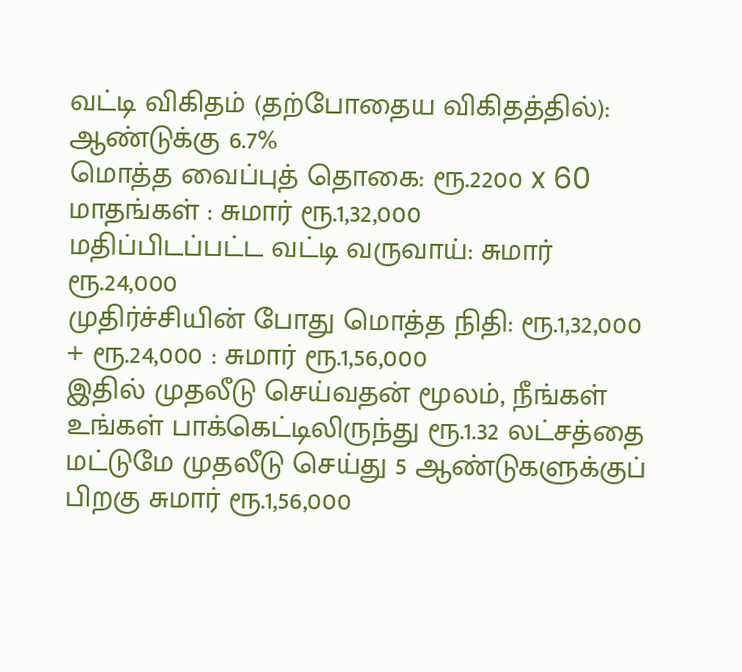வட்டி விகிதம் (தற்போதைய விகிதத்தில்): ஆண்டுக்கு 6.7%
மொத்த வைப்புத் தொகை: ரூ.2200 x 60 மாதங்கள் : சுமார் ரூ.1,32,000
மதிப்பிடப்பட்ட வட்டி வருவாய்: சுமார் ரூ.24,000
முதிர்ச்சியின் போது மொத்த நிதி: ரூ.1,32,000 + ரூ.24,000 : சுமார் ரூ.1,56,000
இதில் முதலீடு செய்வதன் மூலம், நீங்கள் உங்கள் பாக்கெட்டிலிருந்து ரூ.1.32 லட்சத்தை மட்டுமே முதலீடு செய்து 5 ஆண்டுகளுக்குப் பிறகு சுமார் ரூ.1,56,000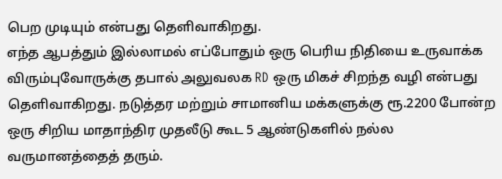பெற முடியும் என்பது தெளிவாகிறது.
எந்த ஆபத்தும் இல்லாமல் எப்போதும் ஒரு பெரிய நிதியை உருவாக்க விரும்புவோருக்கு தபால் அலுவலக RD ஒரு மிகச் சிறந்த வழி என்பது தெளிவாகிறது. நடுத்தர மற்றும் சாமானிய மக்களுக்கு ரூ.2200 போன்ற ஒரு சிறிய மாதாந்திர முதலீடு கூட 5 ஆண்டுகளில் நல்ல வருமானத்தைத் தரும்.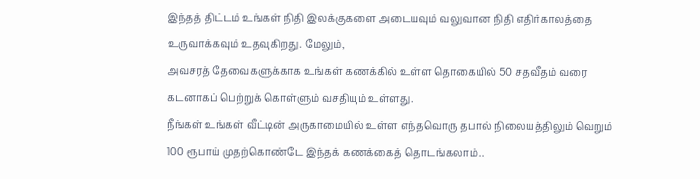இந்தத் திட்டம் உங்கள் நிதி இலக்குகளை அடையவும் வலுவான நிதி எதிர்காலத்தை உருவாக்கவும் உதவுகிறது. மேலும்,
அவசரத் தேவைகளுக்காக உங்கள் கணக்கில் உள்ள தொகையில் 50 சதவீதம் வரை கடனாகப் பெற்றுக் கொள்ளும் வசதியும் உள்ளது.
நீங்கள் உங்கள் வீட்டின் அருகாமையில் உள்ள எந்தவொரு தபால் நிலையத்திலும் வெறும் 100 ரூபாய் முதற்கொண்டே இந்தக் கணக்கைத் தொடங்கலாம்..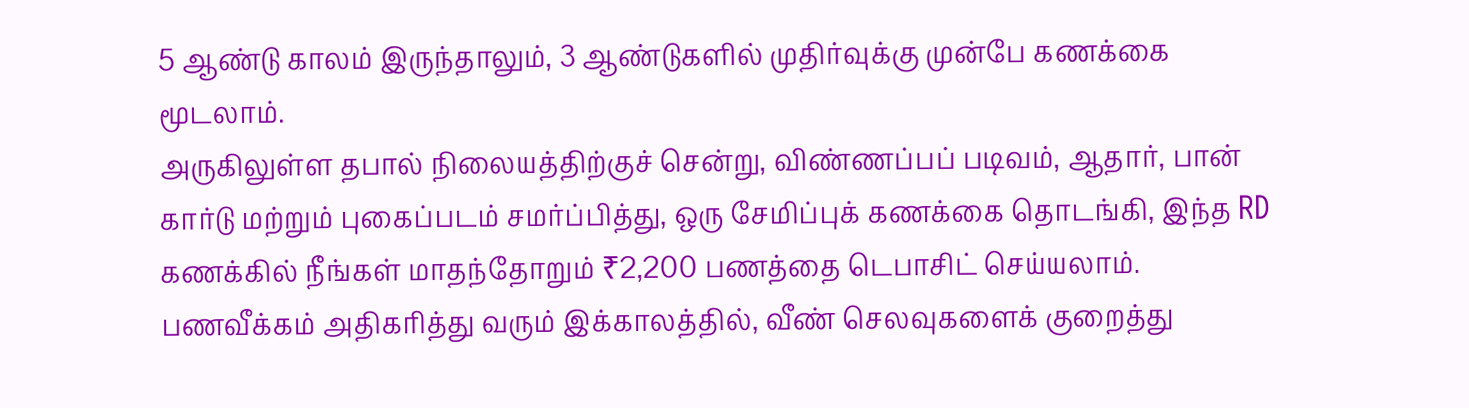5 ஆண்டு காலம் இருந்தாலும், 3 ஆண்டுகளில் முதிர்வுக்கு முன்பே கணக்கை மூடலாம்.
அருகிலுள்ள தபால் நிலையத்திற்குச் சென்று, விண்ணப்பப் படிவம், ஆதார், பான் கார்டு மற்றும் புகைப்படம் சமர்ப்பித்து, ஒரு சேமிப்புக் கணக்கை தொடங்கி, இந்த RD கணக்கில் நீங்கள் மாதந்தோறும் ₹2,200 பணத்தை டெபாசிட் செய்யலாம்.
பணவீக்கம் அதிகரித்து வரும் இக்காலத்தில், வீண் செலவுகளைக் குறைத்து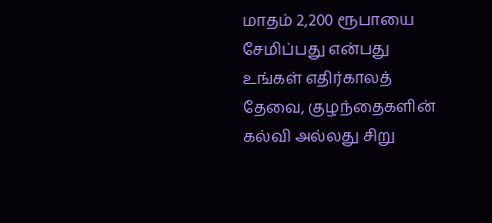மாதம் 2,200 ரூபாயை சேமிப்பது என்பது உங்கள் எதிர்காலத் தேவை, குழந்தைகளின் கல்வி அல்லது சிறு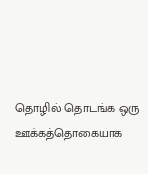தொழில் தொடங்க ஒரு ஊக்கத்தொகையாக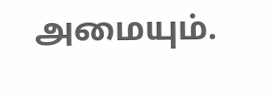அமையும்.